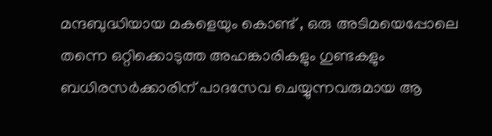മന്ദബുദ്ധിയായ മകളെയും കൊണ്ട് , ഒരു അടിമയെപ്പോലെ തന്നെ ഒറ്റിക്കൊടുത്ത അഹങ്കാരികളും ഗുണ്ടകളും ബധിരസർക്കാരിന് പാദസേവ ചെയ്യുന്നവരുമായ ആ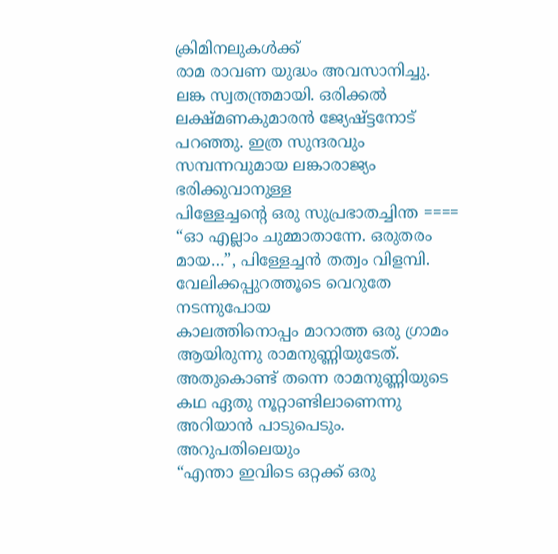ക്രിമിനലുകൾക്ക്
രാമ രാവണ യുദ്ധം അവസാനിച്ചു. ലങ്ക സ്വതന്ത്രമായി. ഒരിക്കൽ ലക്ഷ്മണകുമാരൻ ജ്യേഷ്ട്ടനോട് പറഞ്ഞു. ഇത്ര സുന്ദരവും സമ്പന്നവുമായ ലങ്കാരാജ്യം ഭരിക്കുവാനുള്ള
പിള്ളേച്ചന്റെ ഒരു സുപ്രഭാതച്ചിന്ത ==== “ഓ എല്ലാം ചുമ്മാതാന്നേ. ഒരുതരം മായ…”, പിള്ളേച്ചൻ തത്വം വിളമ്പി. വേലിക്കപ്പുറത്തൂടെ വെറുതേ നടന്നുപോയ
കാലത്തിനൊപ്പം മാറാത്ത ഒരു ഗ്രാമം ആയിരുന്നു രാമനുണ്ണിയുടേത്. അതുകൊണ്ട് തന്നെ രാമനുണ്ണിയുടെ കഥ ഏതു നൂറ്റാണ്ടിലാണെന്നു അറിയാൻ പാടുപെടും. അറുപതിലെയും
“എന്താ ഇവിടെ ഒറ്റക്ക് ഒരു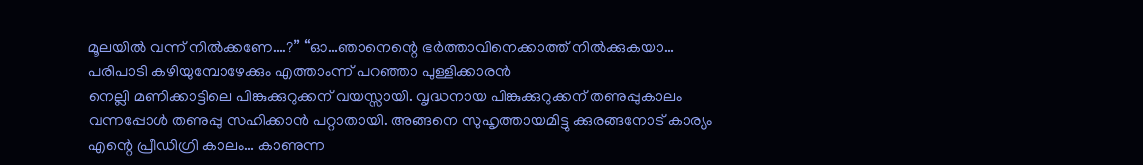മൂലയിൽ വന്ന് നിൽക്കണേ….?” “ഓ…ഞാനെന്റെ ഭർത്താവിനെക്കാത്ത് നിൽക്കുകയാ… പരിപാടി കഴിയുമ്പോഴേക്കും എത്താംന്ന് പറഞ്ഞാ പുള്ളിക്കാരൻ
നെല്ലി മണിക്കാട്ടിലെ പിങ്കുക്കുറുക്കന് വയസ്സായി. വൃദ്ധനായ പിങ്കുക്കുറുക്കന് തണുപ്പുകാലം വന്നപ്പോൾ തണുപ്പു സഹിക്കാൻ പറ്റാതായി. അങ്ങനെ സുഹൃത്തായമിട്ടു ക്കുരങ്ങനോട് കാര്യം
എന്റെ പ്രീഡിഗ്രി കാലം… കാണുന്ന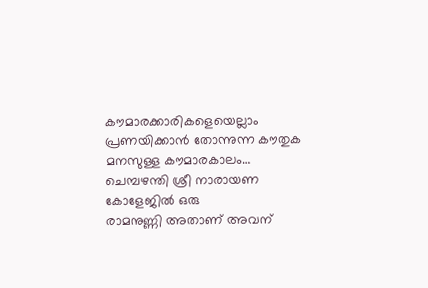കൗമാരക്കാരികളെയെല്ലാം പ്രണയിക്കാൻ തോന്നുന്ന കൗതുക മനസുള്ള കൗമാരകാലം… ചെമ്പഴന്തി ശ്രീ നാരായണ കോളേജിൽ ഒരു
രാമനുണ്ണി അതാണ് അവന്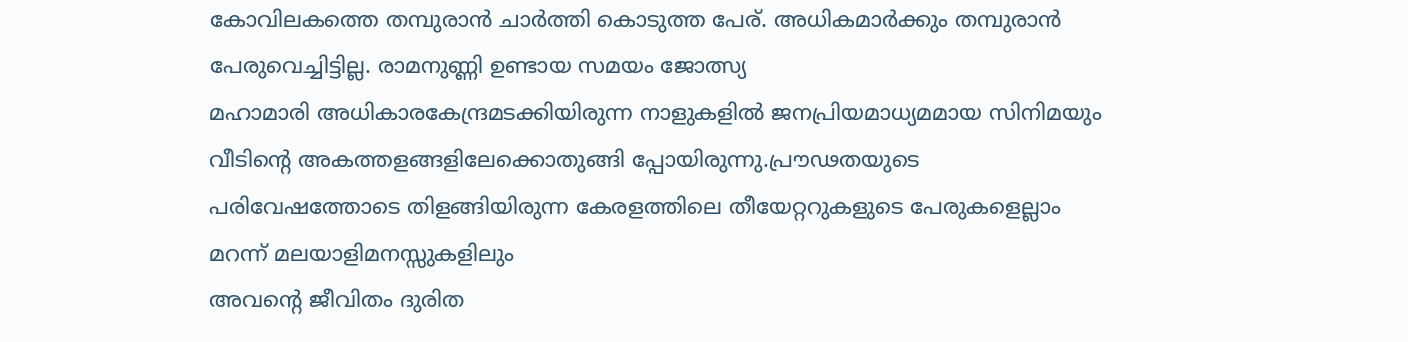കോവിലകത്തെ തമ്പുരാൻ ചാർത്തി കൊടുത്ത പേര്. അധികമാർക്കും തമ്പുരാൻ പേരുവെച്ചിട്ടില്ല. രാമനുണ്ണി ഉണ്ടായ സമയം ജോത്സ്യ
മഹാമാരി അധികാരകേന്ദ്രമടക്കിയിരുന്ന നാളുകളിൽ ജനപ്രിയമാധ്യമമായ സിനിമയും വീടിന്റെ അകത്തളങ്ങളിലേക്കൊതുങ്ങി പ്പോയിരുന്നു.പ്രൗഢതയുടെ പരിവേഷത്തോടെ തിളങ്ങിയിരുന്ന കേരളത്തിലെ തീയേറ്ററുകളുടെ പേരുകളെല്ലാം മറന്ന് മലയാളിമനസ്സുകളിലും
അവൻ്റെ ജീവിതം ദുരിത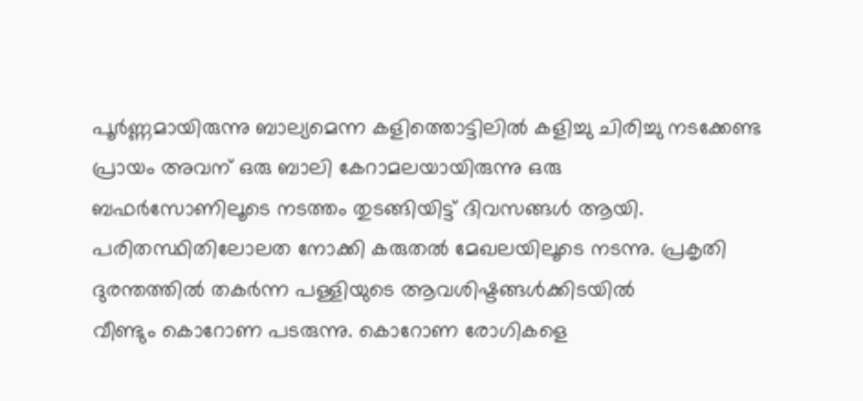പൂർണ്ണമായിരുന്നു ബാല്യമെന്ന കളിത്തൊട്ടിലിൽ കളിച്ചു ചിരിച്ചു നടക്കേണ്ട പ്രായം അവന് ഒരു ബാലി കേറാമലയായിരുന്നു ഒരു
ബഫർസോണിലൂടെ നടത്തം തുടങ്ങിയിട്ട് ദിവസങ്ങൾ ആയി. പരിതസ്ഥിതിലോലത നോക്കി കരുതൽ മേഖലയിലൂടെ നടന്നു. പ്രകൃതി ദുരന്തത്തിൽ തകർന്ന പള്ളിയുടെ ആവശിഷ്ടങ്ങൾക്കിടയിൽ
വീണ്ടും കൊറോണ പടരുന്നു. കൊറോണ രോഗികളെ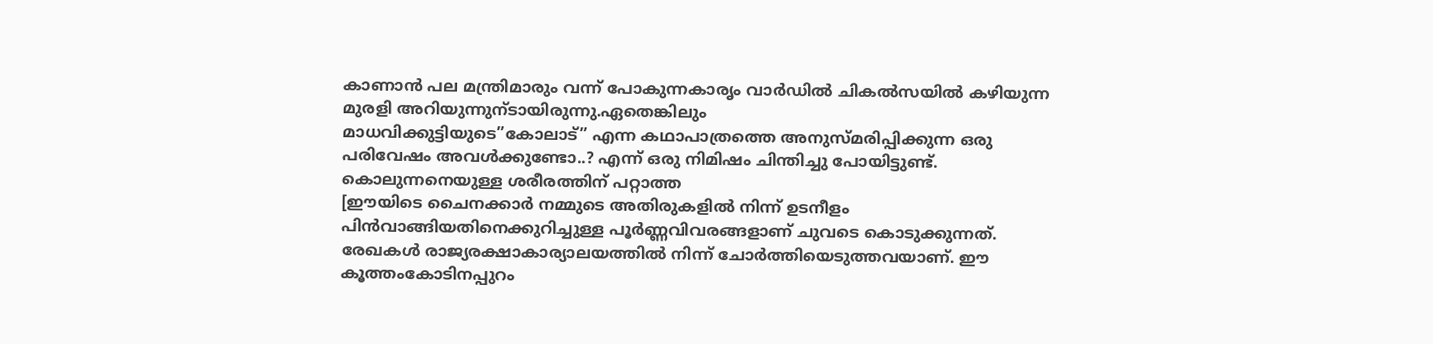കാണാൻ പല മന്ത്രിമാരും വന്ന് പോകുന്നകാരൃം വാർഡിൽ ചികൽസയിൽ കഴിയുന്ന മുരളി അറിയുന്നുന്ടായിരുന്നു.ഏതെങ്കിലും
മാധവിക്കുട്ടിയുടെ”കോലാട്” എന്ന കഥാപാത്രത്തെ അനുസ്മരിപ്പിക്കുന്ന ഒരു പരിവേഷം അവൾക്കുണ്ടോ..? എന്ന് ഒരു നിമിഷം ചിന്തിച്ചു പോയിട്ടുണ്ട്. കൊലുന്നനെയുള്ള ശരീരത്തിന് പറ്റാത്ത
[ഈയിടെ ചൈനക്കാർ നമ്മുടെ അതിരുകളിൽ നിന്ന് ഉടനീളം പിൻവാങ്ങിയതിനെക്കുറിച്ചുള്ള പൂർണ്ണവിവരങ്ങളാണ് ചുവടെ കൊടുക്കുന്നത്. രേഖകൾ രാജ്യരക്ഷാകാര്യാലയത്തിൽ നിന്ന് ചോർത്തിയെടുത്തവയാണ്. ഈ
കൂത്തംകോടിനപ്പുറം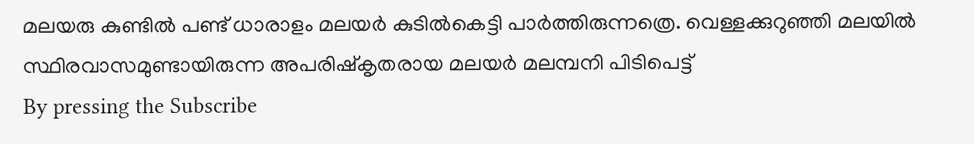മലയരു കുണ്ടിൽ പണ്ട് ധാരാളം മലയർ കുടിൽകെട്ടി പാർത്തിരുന്നത്രെ. വെള്ളക്കുറുഞ്ഞി മലയിൽ സ്ഥിരവാസമുണ്ടായിരുന്ന അപരിഷ്കൃതരായ മലയർ മലമ്പനി പിടിപെട്ട്
By pressing the Subscribe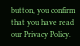button, you confirm that you have read our Privacy Policy.